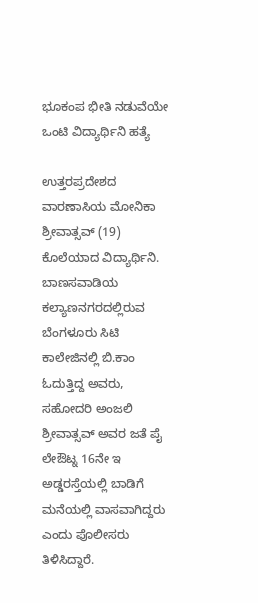ಭೂಕಂಪ ಭೀತಿ ನಡುವೆಯೇ ಒಂಟಿ ವಿದ್ಯಾರ್ಥಿನಿ ಹತ್ಯೆ

ಉತ್ತರಪ್ರದೇಶದ ವಾರಣಾಸಿಯ ಮೋನಿಕಾ ಶ್ರೀವಾತ್ಸವ್ (19) ಕೊಲೆಯಾದ ವಿದ್ಯಾರ್ಥಿನಿ. ಬಾಣಸವಾಡಿಯ ಕಲ್ಯಾಣನಗರದಲ್ಲಿರುವ ಬೆಂಗಳೂರು ಸಿಟಿ ಕಾಲೇಜಿನಲ್ಲಿ ಬಿ.ಕಾಂ ಓದುತ್ತಿದ್ದ ಅವರು, ಸಹೋದರಿ ಅಂಜಲಿ ಶ್ರೀವಾತ್ಸವ್ ಅವರ ಜತೆ ಪೈ ಲೇಔಟ್ನ 16ನೇ ಇ ಅಡ್ಡರಸ್ತೆಯಲ್ಲಿ ಬಾಡಿಗೆ ಮನೆಯಲ್ಲಿ ವಾಸವಾಗಿದ್ದರು ಎಂದು ಪೊಲೀಸರು ತಿಳಿಸಿದ್ದಾರೆ.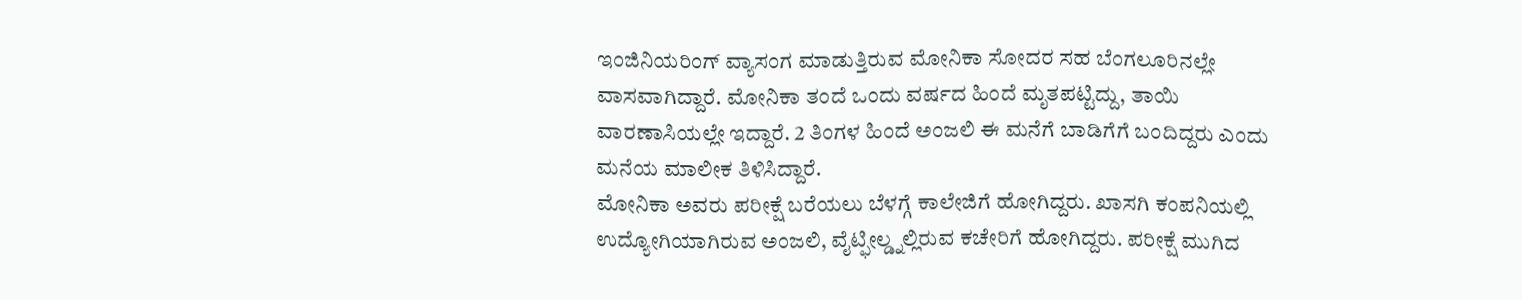ಇಂಜಿನಿಯರಿಂಗ್ ವ್ಯಾಸಂಗ ಮಾಡುತ್ತಿರುವ ಮೋನಿಕಾ ಸೋದರ ಸಹ ಬೆಂಗಲೂರಿನಲ್ಲೇ ವಾಸವಾಗಿದ್ದಾರೆ. ಮೋನಿಕಾ ತಂದೆ ಒಂದು ವರ್ಷದ ಹಿಂದೆ ಮೃತಪಟ್ಟಿದ್ದು, ತಾಯಿ ವಾರಣಾಸಿಯಲ್ಲೇ ಇದ್ದಾರೆ. 2 ತಿಂಗಳ ಹಿಂದೆ ಅಂಜಲಿ ಈ ಮನೆಗೆ ಬಾಡಿಗೆಗೆ ಬಂದಿದ್ದರು ಎಂದು ಮನೆಯ ಮಾಲೀಕ ತಿಳಿಸಿದ್ದಾರೆ.
ಮೋನಿಕಾ ಅವರು ಪರೀಕ್ಷೆ ಬರೆಯಲು ಬೆಳಗ್ಗೆ ಕಾಲೇಜಿಗೆ ಹೋಗಿದ್ದರು. ಖಾಸಗಿ ಕಂಪನಿಯಲ್ಲಿ ಉದ್ಯೋಗಿಯಾಗಿರುವ ಅಂಜಲಿ, ವೈಟ್ಫೀಲ್ಡ್ನಲ್ಲಿರುವ ಕಚೇರಿಗೆ ಹೋಗಿದ್ದರು. ಪರೀಕ್ಷೆ ಮುಗಿದ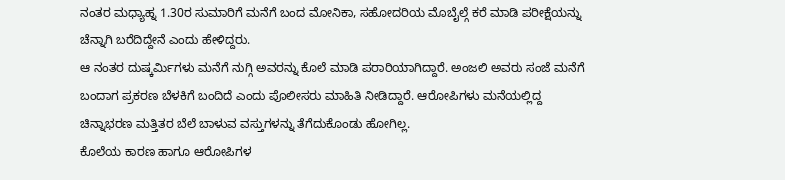ನಂತರ ಮಧ್ಯಾಹ್ನ 1.30ರ ಸುಮಾರಿಗೆ ಮನೆಗೆ ಬಂದ ಮೋನಿಕಾ, ಸಹೋದರಿಯ ಮೊಬೈಲ್ಗೆ ಕರೆ ಮಾಡಿ ಪರೀಕ್ಷೆಯನ್ನು ಚೆನ್ನಾಗಿ ಬರೆದಿದ್ದೇನೆ ಎಂದು ಹೇಳಿದ್ದರು.
ಆ ನಂತರ ದುಷ್ಕರ್ಮಿಗಳು ಮನೆಗೆ ನುಗ್ಗಿ ಅವರನ್ನು ಕೊಲೆ ಮಾಡಿ ಪರಾರಿಯಾಗಿದ್ದಾರೆ. ಅಂಜಲಿ ಅವರು ಸಂಜೆ ಮನೆಗೆ ಬಂದಾಗ ಪ್ರಕರಣ ಬೆಳಕಿಗೆ ಬಂದಿದೆ ಎಂದು ಪೊಲೀಸರು ಮಾಹಿತಿ ನೀಡಿದ್ದಾರೆ. ಆರೋಪಿಗಳು ಮನೆಯಲ್ಲಿದ್ದ ಚಿನ್ನಾಭರಣ ಮತ್ತಿತರ ಬೆಲೆ ಬಾಳುವ ವಸ್ತುಗಳನ್ನು ತೆಗೆದುಕೊಂಡು ಹೋಗಿಲ್ಲ.
ಕೊಲೆಯ ಕಾರಣ ಹಾಗೂ ಆರೋಪಿಗಳ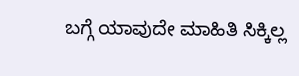ಬಗ್ಗೆ ಯಾವುದೇ ಮಾಹಿತಿ ಸಿಕ್ಕಿಲ್ಲ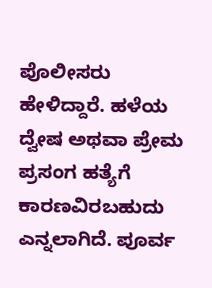ಪೊಲೀಸರು ಹೇಳಿದ್ದಾರೆ. ಹಳೆಯ ದ್ವೇಷ ಅಥವಾ ಪ್ರೇಮ ಪ್ರಸಂಗ ಹತ್ಯೆಗೆ ಕಾರಣವಿರಬಹುದು ಎನ್ನಲಾಗಿದೆ. ಪೂರ್ವ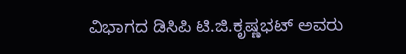ವಿಭಾಗದ ಡಿಸಿಪಿ ಟಿ.ಜಿ.ಕೃಷ್ಣಭಟ್ ಅವರು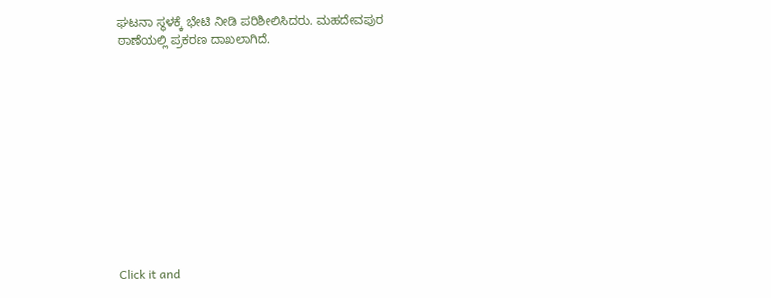ಘಟನಾ ಸ್ಥಳಕ್ಕೆ ಭೇಟಿ ನೀಡಿ ಪರಿಶೀಲಿಸಿದರು. ಮಹದೇವಪುರ ಠಾಣೆಯಲ್ಲಿ ಪ್ರಕರಣ ದಾಖಲಾಗಿದೆ.












Click it and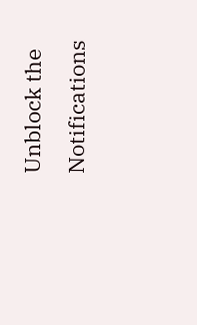Unblock the Notifications